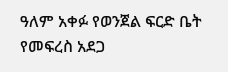ዓለም አቀፉ የወንጀል ፍርድ ቤት የመፍረስ አደጋ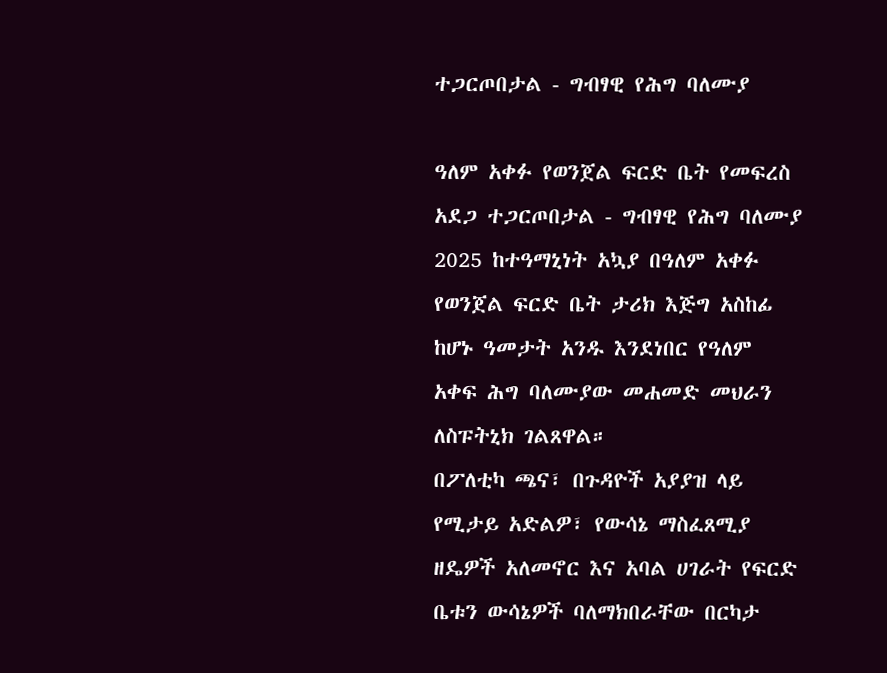ተጋርጦበታል - ግብፃዊ የሕግ ባለሙያ

ዓለም አቀፉ የወንጀል ፍርድ ቤት የመፍረስ አደጋ ተጋርጦበታል - ግብፃዊ የሕግ ባለሙያ
2025 ከተዓማኒነት አኳያ በዓለም አቀፉ የወንጀል ፍርድ ቤት ታሪክ እጅግ አስከፊ ከሆኑ ዓመታት አንዱ እንደነበር የዓለም አቀፍ ሕግ ባለሙያው መሐመድ መህራን ለስፑትኒክ ገልጸዋል።
በፖለቲካ ጫና፣ በጉዳዮች አያያዝ ላይ የሚታይ አድልዎ፣ የውሳኔ ማስፈጸሚያ ዘዴዎች አለመኖር እና አባል ሀገራት የፍርድ ቤቱን ውሳኔዎች ባለማክበራቸው በርካታ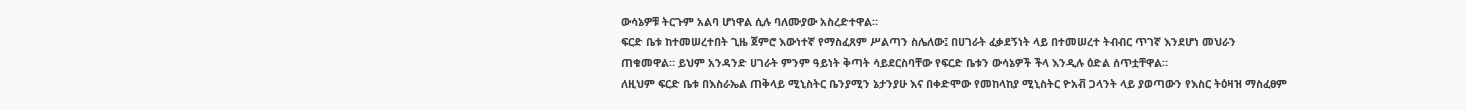ውሳኔዎቹ ትርጉም አልባ ሆነዋል ሲሉ ባለሙያው አስረድተዋል።
ፍርድ ቤቱ ከተመሠረተበት ጊዜ ጀምሮ እውነተኛ የማስፈጸም ሥልጣን ስሌለው፤ በሀገራት ፈቃደኝነት ላይ በተመሠረተ ትብብር ጥገኛ እንደሆነ መህራን ጠቁመዋል። ይህም አንዳንድ ሀገራት ምንም ዓይነት ቅጣት ሳይደርስባቸው የፍርድ ቤቱን ውሳኔዎች ችላ እንዲሉ ዕድል ሰጥቷቸዋል።
ለዚህም ፍርድ ቤቱ በእስራኤል ጠቅላይ ሚኒስትር ቤንያሚን ኔታንያሁ እና በቀድሞው የመከላከያ ሚኒስትር ዮአቭ ጋላንት ላይ ያወጣውን የእስር ትዕዛዝ ማስፈፀም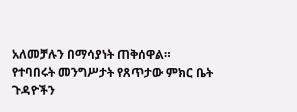አለመቻሉን በማሳያነት ጠቅሰዋል።
የተባበሩት መንግሥታት የጸጥታው ምክር ቤት ጉዳዮችን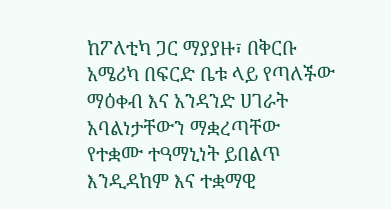ከፖለቲካ ጋር ማያያዙ፣ በቅርቡ አሜሪካ በፍርድ ቤቱ ላይ የጣለችው ማዕቀብ እና አንዳንድ ሀገራት አባልነታቸውን ማቋረጣቸው የተቋሙ ተዓማኒነት ይበልጥ እንዲዳከም እና ተቋማዊ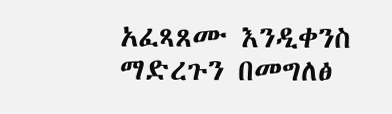አፈጻጸሙ እንዲቀንስ ማድረጉን በመግለፅ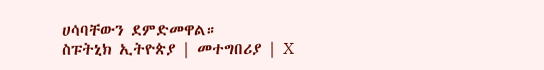ሀሳባቸውን ደምድመዋል።
ስፑትኒክ ኢትዮጵያ | መተግበሪያ | X